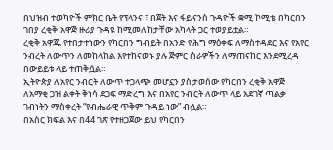በህዝብ ተወካዮች ምክር ቤት የፕላንና ፣ በጀት እና ፋይናንስ ጉዳዮች ቋሚ ኮሚቴ በካርበን ገበያ ረቂቅ አዋጅ ዙሪያ ጉዳዩ ከሚመለከታቸው አካላት ጋር ተወያይቷል።
ረቂቅ አዋጁ የተበታተነውን የካርበን ግብይት በአንድ የሕግ ማዕቀፍ ለማስተዳደር እና የአየር ንብረት ለውጥን ለመከላከል እየተከናወኑ ያሉ ጅምር ስራዎችን ለማጠናከር እንደሚረዳ በውይይቱ ላይ ተጠቅሷል።
ኢትዮጵያ ለአየር ንብርት ለውጥ ተጋላጭ መሆኗን ያስታወሰው የካርበን ረቂቅ አዋጅ ለአማቂ ጋዝ ልቀት ቅነሳ ደጋፍ ማድረግ እና በአየር ንብርት ለውጥ ላይ አደገኛ ጣልቃ ገብነትን ማስቀረት “የብሔራዊ ጥቅም ጉዳይ ነው” ብሏል።
በአስር ክፍል እና በ44 ገጽ የተዘጋጀው ይህ የካርበን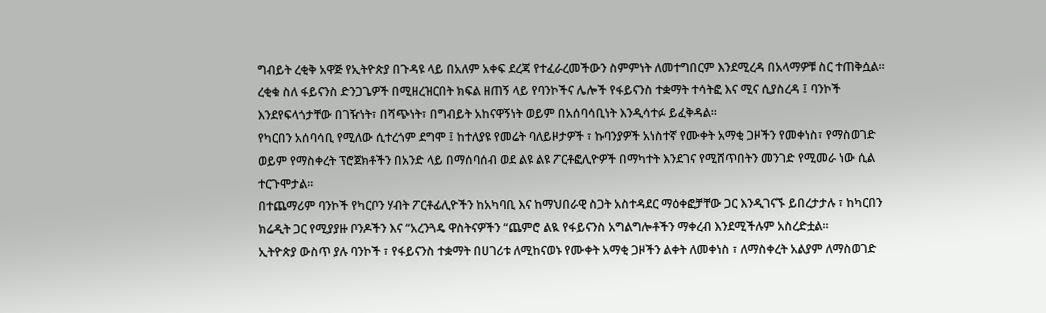ግብይት ረቂቅ አዋጅ የኢትዮጵያ በጉዳዩ ላይ በአለም አቀፍ ደረጃ የተፈራረመችውን ስምምነት ለመተግበርም እንደሚረዳ በአላማዎቹ ስር ተጠቅሷል።
ረቂቁ ስለ ፋይናንስ ድንጋጌዎች በሚዘረዝርበት ክፍል ዘጠኝ ላይ የባንኮችና ሌሎች የፋይናንስ ተቋማት ተሳትፎ እና ሚና ሲያስረዳ ፤ ባንኮች እንደየፍላጎታቸው በገዥነት፣ በሻጭነት፣ በግብይት አከናዋኝነት ወይም በአሰባሳቢነት እንዲሳተፉ ይፈቅዳል።
የካርበን አሰባሳቢ የሚለው ሲተረጎም ደግሞ ፤ ከተለያዩ የመሬት ባለይዞታዎች ፣ ኩባንያዎች አነስተኛ የሙቀት አማቂ ጋዞችን የመቀነስ፣ የማስወገድ ወይም የማስቀረት ፕሮጀክቶችን በአንድ ላይ በማሰባሰብ ወደ ልዩ ልዩ ፖርቶፎሊዮዎች በማካተት እንደገና የሚሸጥበትን መንገድ የሚመራ ነው ሲል ተርጉሞታል።
በተጨማሪም ባንኮች የካርቦን ሃብት ፖርቶፊሊዮችን ከአካባቢ እና ከማህበራዊ ስጋት አስተዳደር ማዕቀፎቻቸው ጋር እንዲገናኙ ይበረታታሉ ፣ ከካርበን ክሬዲት ጋር የሚያያዙ ቦንዶችን እና “አረንጓዴ ዋስትናዎችን “ጨምሮ ልዪ የፋይናንስ አግልግሎቶችን ማቀረብ እንደሚችሉም አስረድቷል።
ኢትዮጵያ ውስጥ ያሉ ባንኮች ፣ የፋይናንስ ተቋማት በሀገሪቱ ለሚከናወኑ የሙቀት አማቂ ጋዞችን ልቀት ለመቀነስ ፣ ለማስቀረት አልያም ለማስወገድ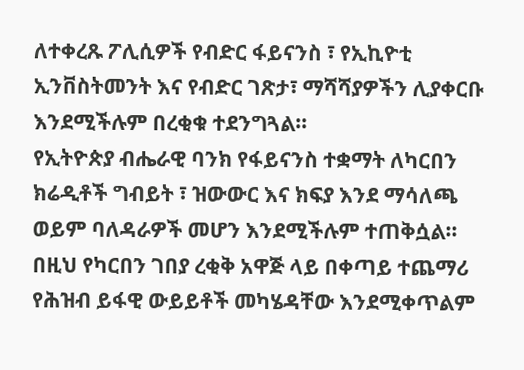ለተቀረጹ ፖሊሲዎች የብድር ፋይናንስ ፣ የኢኪዮቲ ኢንቨስትመንት እና የብድር ገጽታ፣ ማሻሻያዎችን ሊያቀርቡ እንደሚችሉም በረቂቁ ተደንግጓል።
የኢትዮጵያ ብሔራዊ ባንክ የፋይናንስ ተቋማት ለካርበን ክሬዲቶች ግብይት ፣ ዝውውር እና ክፍያ እንደ ማሳለጫ ወይም ባለዳራዎች መሆን እንደሚችሉም ተጠቅሷል።
በዚህ የካርበን ገበያ ረቂቅ አዋጅ ላይ በቀጣይ ተጨማሪ የሕዝብ ይፋዊ ውይይቶች መካሄዳቸው እንደሚቀጥልም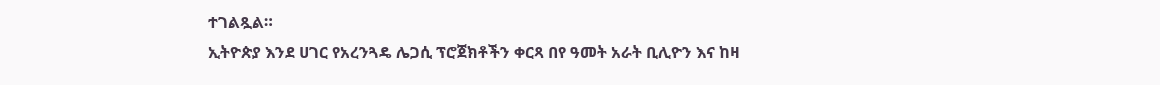ተገልጿል።
ኢትዮጵያ እንደ ሀገር የአረንጓዴ ሌጋሲ ፕሮጀክቶችን ቀርጻ በየ ዓመት አራት ቢሊዮን እና ከዛ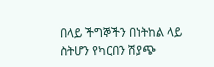በላይ ችግኞችን በነትከል ላይ ስትሆን የካርበን ሽያጭ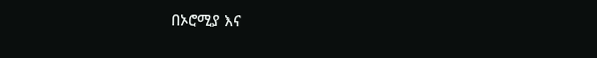በኦሮሚያ እና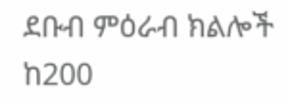ደቡብ ምዕራብ ክልሎች ከ200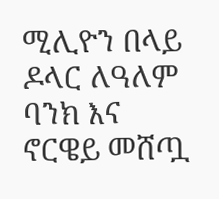ሚሊዮን በላይ ዶላር ለዓለም ባንክ እና ኖርዌይ መሸጧ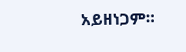አይዘነጋም።